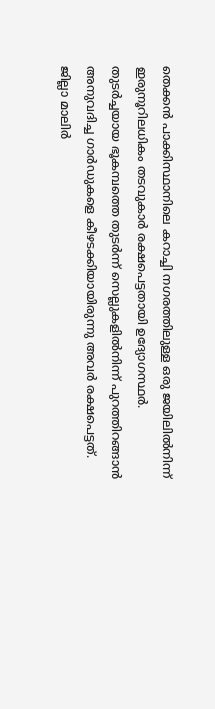തെക്കൻ പാക്കിസ്ഥാനിലെ കറാച്ചി നഗരത്തിലുള്ള ഒരു ജയിലിൽനിന്ന് ഇരുനൂറിലധികം തടവുകാർ രക്ഷപെട്ടതായി ഉദ്യോഗസ്ഥർ. തുടർച്ചയായ ഭൂകമ്പത്തെ തുടർന്ന് സെല്ലുകളിൽനിന്ന് പുറത്തിറങ്ങാൻ അനുവദിച്ച ഗാർഡുകളെ കീഴടക്കിയായിരുന്നു അവർ രക്ഷപെട്ടത്. ജില്ലാ മാലിർ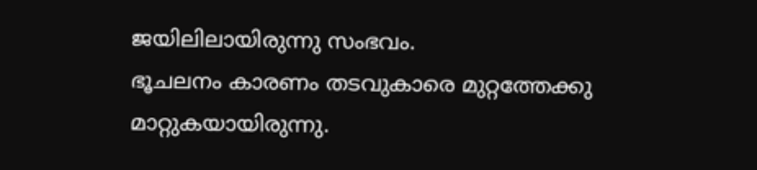ജയിലിലായിരുന്നു സംഭവം.
ഭൂചലനം കാരണം തടവുകാരെ മുറ്റത്തേക്കു മാറ്റുകയായിരുന്നു.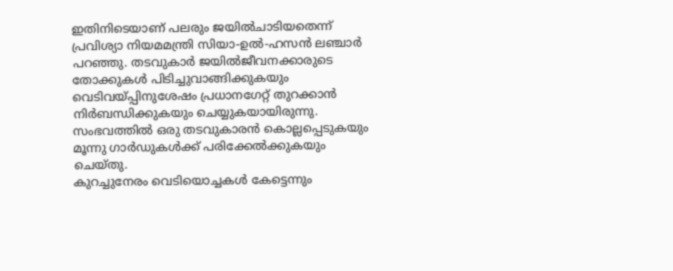ഇതിനിടെയാണ് പലരും ജയിൽചാടിയതെന്ന് പ്രവിശ്യാ നിയമമന്ത്രി സിയാ-ഉൽ-ഹസൻ ലഞ്ചാർ പറഞ്ഞു. തടവുകാർ ജയിൽജീവനക്കാരുടെ തോക്കുകൾ പിടിച്ചുവാങ്ങിക്കുകയും വെടിവയ്പ്പിനുശേഷം പ്രധാനഗേറ്റ് തുറക്കാൻ നിർബന്ധിക്കുകയും ചെയ്യുകയായിരുന്നു. സംഭവത്തിൽ ഒരു തടവുകാരൻ കൊല്ലപ്പെടുകയും മൂന്നു ഗാർഡുകൾക്ക് പരിക്കേൽക്കുകയും ചെയ്തു.
കുറച്ചുനേരം വെടിയൊച്ചകൾ കേട്ടെന്നും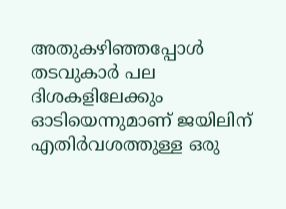അതുകഴിഞ്ഞപ്പോൾ തടവുകാർ പല ദിശകളിലേക്കും ഓടിയെന്നുമാണ് ജയിലിന് എതിർവശത്തുള്ള ഒരു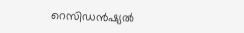റെസിഡൻഷ്യൽ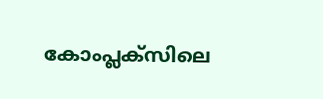കോംപ്ലക്സിലെ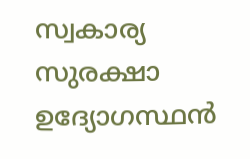സ്വകാര്യ സുരക്ഷാ ഉദ്യോഗസ്ഥൻ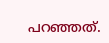പറഞ്ഞത്.